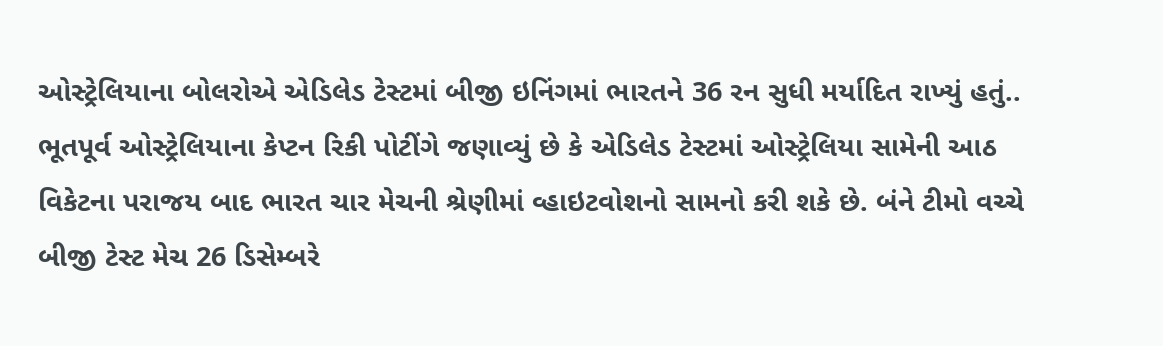ઓસ્ટ્રેલિયાના બોલરોએ એડિલેડ ટેસ્ટમાં બીજી ઇનિંગમાં ભારતને 36 રન સુધી મર્યાદિત રાખ્યું હતું..
ભૂતપૂર્વ ઓસ્ટ્રેલિયાના કેપ્ટન રિકી પોટીંગે જણાવ્યું છે કે એડિલેડ ટેસ્ટમાં ઓસ્ટ્રેલિયા સામેની આઠ વિકેટના પરાજય બાદ ભારત ચાર મેચની શ્રેણીમાં વ્હાઇટવોશનો સામનો કરી શકે છે. બંને ટીમો વચ્ચે બીજી ટેસ્ટ મેચ 26 ડિસેમ્બરે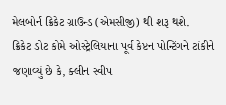મેલબોર્ન ક્રિકેટ ગ્રાઉન્ડ (એમસીજી) થી શરૂ થશે.
ક્રિકેટ ડોટ કોમે ઓસ્ટ્રેલિયાના પૂર્વ કેપ્ટન પોન્ટિંગને ટાંકીને જણાવ્યું છે કે, ક્લીન સ્વીપ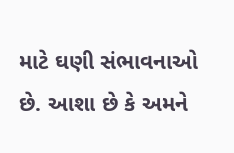માટે ઘણી સંભાવનાઓ છે. આશા છે કે અમને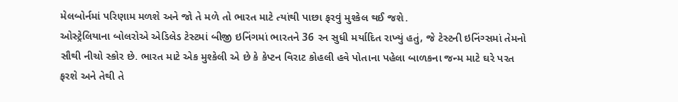મેલબોર્નમાં પરિણામ મળશે અને જો તે મળે તો ભારત માટે ત્યાંથી પાછા ફરવું મુશ્કેલ થઈ જશે.
ઓસ્ટ્રેલિયાના બોલરોએ એડિલેડ ટેસ્ટમાં બીજી ઇનિંગમાં ભારતને 36 રન સુધી મર્યાદિત રાખ્યું હતું, જે ટેસ્ટની ઇનિંગ્સમાં તેમનો સૌથી નીચો સ્કોર છે. ભારત માટે એક મુશ્કેલી એ છે કે કેપ્ટન વિરાટ કોહલી હવે પોતાના પહેલા બાળકના જન્મ માટે ઘરે પરત ફરશે અને તેથી તે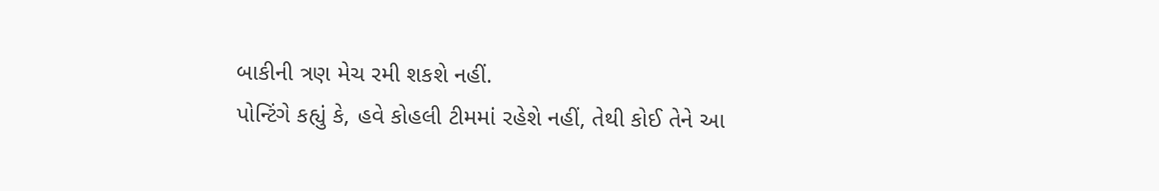બાકીની ત્રણ મેચ રમી શકશે નહીં.
પોન્ટિંગે કહ્યું કે, હવે કોહલી ટીમમાં રહેશે નહીં, તેથી કોઈ તેને આ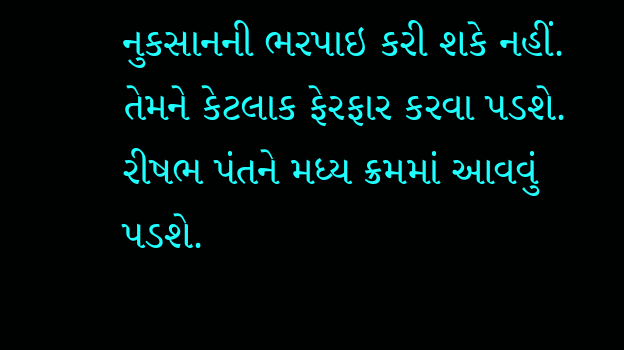નુકસાનની ભરપાઇ કરી શકે નહીં. તેમને કેટલાક ફેરફાર કરવા પડશે. રીષભ પંતને મધ્ય ક્રમમાં આવવું પડશે.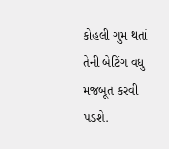કોહલી ગુમ થતાં તેની બેટિંગ વધુ મજબૂત કરવી પડશે.